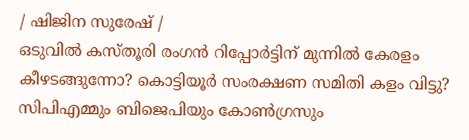/ ഷിജിന സുരേഷ് /
ഒടുവിൽ കസ്തൂരി രംഗൻ റിപ്പോർട്ടിന് മുന്നിൽ കേരളം കീഴടങ്ങുന്നോ? കൊട്ടിയൂർ സംരക്ഷണ സമിതി കളം വിട്ടു? സിപിഎമ്മും ബിജെപിയും കോൺഗ്രസും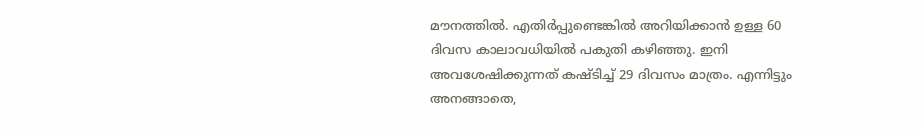മൗനത്തിൽ. എതിർപ്പുണ്ടെങ്കിൽ അറിയിക്കാൻ ഉള്ള 60 ദിവസ കാലാവധിയിൽ പകുതി കഴിഞ്ഞു. ഇനി അവശേഷിക്കുന്നത് കഷ്ടിച്ച് 29 ദിവസം മാത്രം. എന്നിട്ടും അനങ്ങാതെ,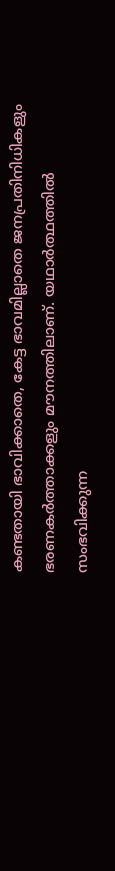കണ്ടതായി ഭാവിക്കാതെ, കേട്ട ഭാവമില്ലാതെ ജനപ്രതിനിധികളും ഭരണകർത്താക്കളും മൗനത്തിലാണ്. യഥാർത്ഥത്തിൽ സംഭവിക്കുന്ന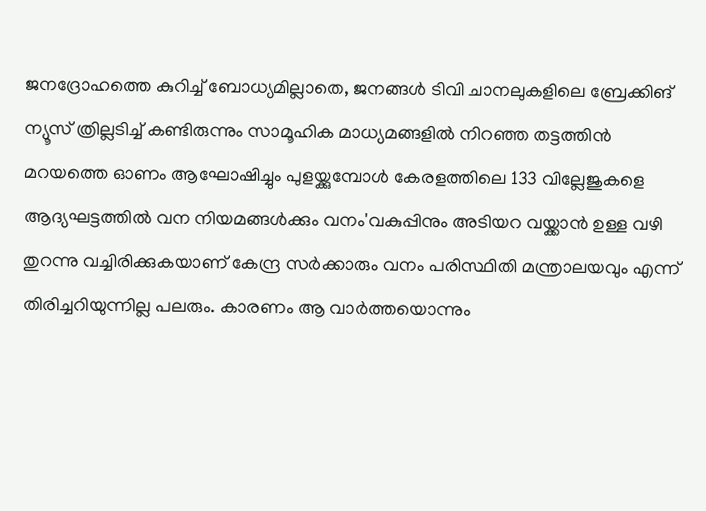ജനദ്രോഹത്തെ കുറിച്ച് ബോധ്യമില്ലാതെ, ജനങ്ങൾ ടിവി ചാനലുകളിലെ ബ്രേക്കിങ് ന്യൂസ് ത്രില്ലടിച്ച് കണ്ടിരുന്നും സാമൂഹിക മാധ്യമങ്ങളിൽ നിറഞ്ഞ തട്ടത്തിൻ മറയത്തെ ഓണം ആഘോഷിച്ചും പുളയ്ക്കുമ്പോൾ കേരളത്തിലെ 133 വില്ലേജുകളെ ആദ്യഘട്ടത്തിൽ വന നിയമങ്ങൾക്കും വനം'വകുപ്പിനും അടിയറ വയ്ക്കാൻ ഉള്ള വഴി തുറന്നു വച്ചിരിക്കുകയാണ് കേന്ദ്ര സർക്കാരും വനം പരിസ്ഥിതി മന്ത്രാലയവും എന്ന് തിരിച്ചറിയുന്നില്ല പലരും. കാരണം ആ വാർത്തയൊന്നും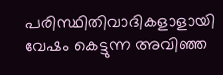പരിസ്ഥിതിവാദികളാളായി വേഷം കെട്ടുന്ന അവിഞ്ഞ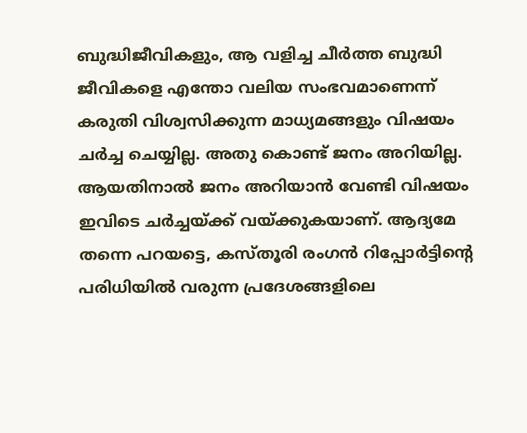ബുദ്ധിജീവികളും, ആ വളിച്ച ചീർത്ത ബുദ്ധി ജീവികളെ എന്തോ വലിയ സംഭവമാണെന്ന് കരുതി വിശ്വസിക്കുന്ന മാധ്യമങ്ങളും വിഷയം ചർച്ച ചെയ്യില്ല. അതു കൊണ്ട് ജനം അറിയില്ല. ആയതിനാൽ ജനം അറിയാൻ വേണ്ടി വിഷയം ഇവിടെ ചർച്ചയ്ക്ക് വയ്ക്കുകയാണ്. ആദ്യമേ തന്നെ പറയട്ടെ, കസ്തൂരി രംഗൻ റിപ്പോർട്ടിൻ്റെ പരിധിയിൽ വരുന്ന പ്രദേശങ്ങളിലെ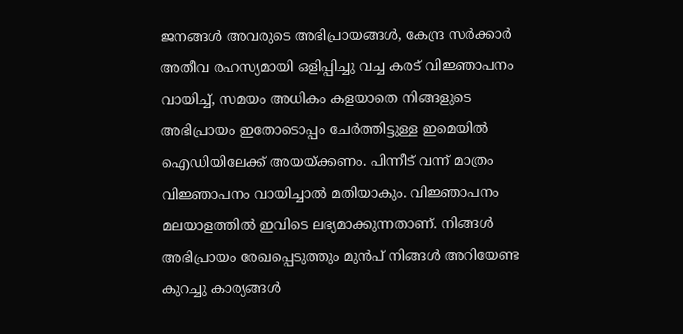ജനങ്ങൾ അവരുടെ അഭിപ്രായങ്ങൾ, കേന്ദ്ര സർക്കാർ അതീവ രഹസ്യമായി ഒളിപ്പിച്ചു വച്ച കരട് വിജ്ഞാപനം വായിച്ച്, സമയം അധികം കളയാതെ നിങ്ങളുടെ അഭിപ്രായം ഇതോടൊപ്പം ചേർത്തിട്ടുള്ള ഇമെയിൽ ഐഡിയിലേക്ക് അയയ്ക്കണം. പിന്നീട് വന്ന് മാത്രം വിജ്ഞാപനം വായിച്ചാൽ മതിയാകും. വിജ്ഞാപനം മലയാളത്തിൽ ഇവിടെ ലഭ്യമാക്കുന്നതാണ്. നിങ്ങൾ അഭിപ്രായം രേഖപ്പെടുത്തും മുൻപ് നിങ്ങൾ അറിയേണ്ട കുറച്ചു കാര്യങ്ങൾ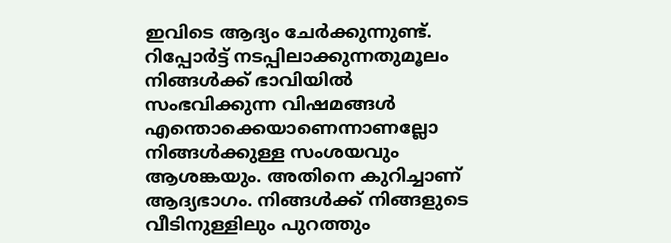ഇവിടെ ആദ്യം ചേർക്കുന്നുണ്ട്. റിപ്പോർട്ട് നടപ്പിലാക്കുന്നതുമൂലം നിങ്ങൾക്ക് ഭാവിയിൽ സംഭവിക്കുന്ന വിഷമങ്ങൾ എന്തൊക്കെയാണെന്നാണല്ലോ നിങ്ങൾക്കുള്ള സംശയവും ആശങ്കയും. അതിനെ കുറിച്ചാണ് ആദ്യഭാഗം. നിങ്ങൾക്ക് നിങ്ങളുടെ വീടിനുള്ളിലും പുറത്തും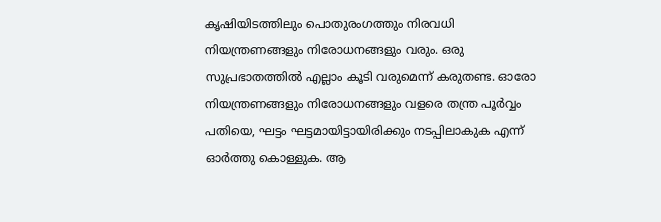കൃഷിയിടത്തിലും പൊതുരംഗത്തും നിരവധി നിയന്ത്രണങ്ങളും നിരോധനങ്ങളും വരും. ഒരു സുപ്രഭാതത്തിൽ എല്ലാം കൂടി വരുമെന്ന് കരുതണ്ട. ഓരോ നിയന്ത്രണങ്ങളും നിരോധനങ്ങളും വളരെ തന്ത്ര പൂർവ്വം പതിയെ, ഘട്ടം ഘട്ടമായിട്ടായിരിക്കും നടപ്പിലാകുക എന്ന് ഓർത്തു കൊള്ളുക. ആ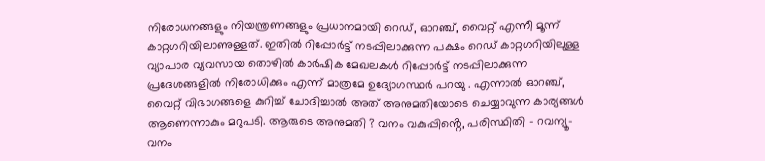നിരോധനങ്ങളും നിയന്ത്രണങ്ങളും പ്രധാനമായി റെഡ്, ഓറഞ്ച്, വൈറ്റ് എന്നീ മൂന്ന് കാറ്റഗറിയിലാണുള്ളത്. ഇതിൽ റിപ്പോർട്ട് നടപ്പിലാക്കുന്ന പക്ഷം റെഡ് കാറ്റഗറിയിലുള്ള വ്യാപാര വ്യവസായ തൊഴിൽ കാർഷിക മേഖലകൾ റിപ്പോർട്ട് നടപ്പിലാക്കുന്ന പ്രദേശങ്ങളിൽ നിരോധിക്കും എന്ന് മാത്രമേ ഉദ്യോഗസ്ഥർ പറയു . എന്നാൽ ഓറഞ്ച്, വൈറ്റ് വിഭാഗങ്ങളെ കുറിച്ച് ചോദിച്ചാൽ അത് അനുമതിയോടെ ചെയ്യാവുന്ന കാര്യങ്ങൾ ആണെന്നാകും മറുപടി. ആരുടെ അനുമതി ? വനം വകുപ്പിൻ്റെ, പരിസ്ഥിതി - റവന്യൂ- വനം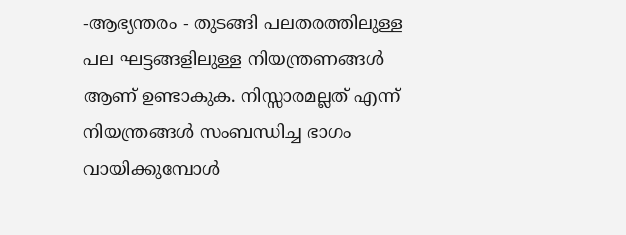-ആഭ്യന്തരം - തുടങ്ങി പലതരത്തിലുള്ള പല ഘട്ടങ്ങളിലുള്ള നിയന്ത്രണങ്ങൾ ആണ് ഉണ്ടാകുക. നിസ്സാരമല്ലത് എന്ന് നിയന്ത്രങ്ങൾ സംബന്ധിച്ച ഭാഗം വായിക്കുമ്പോൾ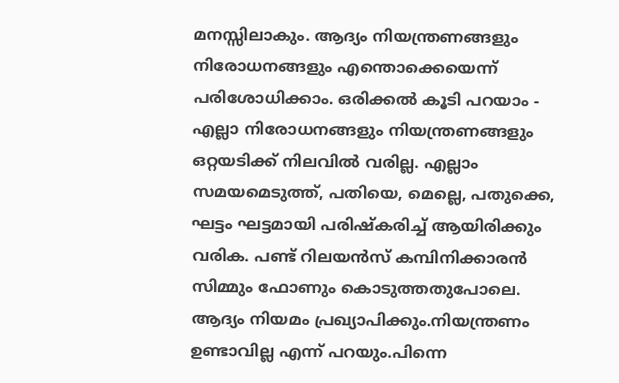മനസ്സിലാകും. ആദ്യം നിയന്ത്രണങ്ങളും നിരോധനങ്ങളും എന്തൊക്കെയെന്ന് പരിശോധിക്കാം. ഒരിക്കൽ കൂടി പറയാം - എല്ലാ നിരോധനങ്ങളും നിയന്ത്രണങ്ങളും ഒറ്റയടിക്ക് നിലവിൽ വരില്ല. എല്ലാം സമയമെടുത്ത്, പതിയെ, മെല്ലെ, പതുക്കെ, ഘട്ടം ഘട്ടമായി പരിഷ്കരിച്ച് ആയിരിക്കും വരിക. പണ്ട് റിലയൻസ് കമ്പിനിക്കാരൻ സിമ്മും ഫോണും കൊടുത്തതുപോലെ. ആദ്യം നിയമം പ്രഖ്യാപിക്കും.നിയന്ത്രണം ഉണ്ടാവില്ല എന്ന് പറയും.പിന്നെ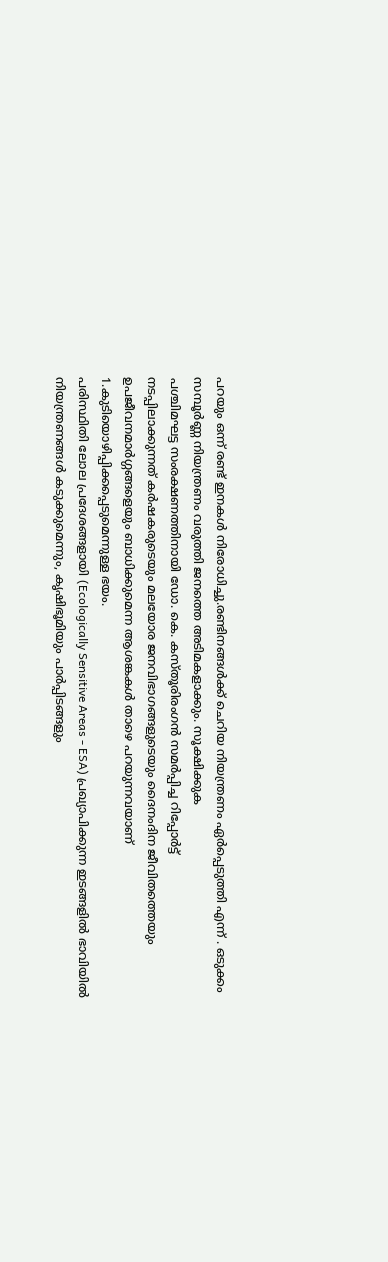പറയും ഒന്ന് രണ്ട് ഇനകൾ നിരോധിച്ചു.രണ്ടിനങ്ങൾക്ക് ചെറിയ നിയന്ത്രണം ഏർപ്പെടുത്തി എന്ന് . ഒടുക്കം സമ്പൂർണ്ണ നിയന്ത്രണം വരുത്തി ജനത്തെ അടിമകളാക്കും. സൂക്ഷിക്കുക
പശ്ചിമഘട്ട സംരക്ഷണത്തിനായി ഡോ. കെ. കസ്തൂരിരംഗൻ സമർപ്പിച്ച റിപ്പോർട്ട്
നടപ്പിലാക്കുന്നത് കർഷകരുടെയും മലയോര ജനവിഭാഗങ്ങളുടെയും ദൈനംദിന ജീവിതത്തെയും ഉപജീവനമാർഗ്ഗങ്ങളെയും ബാധിക്കുമെന്ന ആശങ്കകൾ താഴെ പറയുന്നവയാണ്
1.കുടിയൊഴിപ്പിക്കപ്പെടുമെന്നുള്ള ഭയം.
പരിസ്ഥിതി ലോല പ്രദേശങ്ങളായി (Ecologically Sensitive Areas - ESA) പ്രഖ്യാപിക്കുന്ന ഇടങ്ങളിൽ ഭാവിയിൽ നിയന്ത്രണങ്ങൾ കടുക്കുമെന്നും, കൃഷിഭൂമിയും പാർപ്പിടങ്ങളും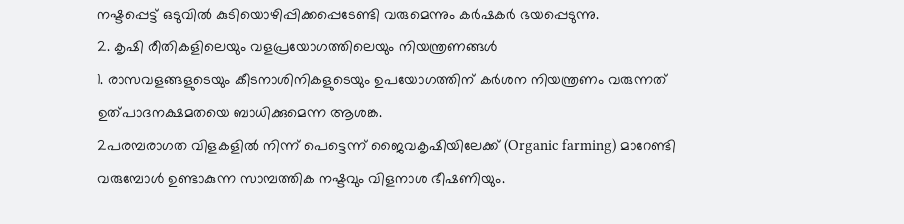നഷ്ടപ്പെട്ട് ഒടുവിൽ കുടിയൊഴിപ്പിക്കപ്പെടേണ്ടി വരുമെന്നും കർഷകർ ഭയപ്പെടുന്നു.
2. കൃഷി രീതികളിലെയും വളപ്രയോഗത്തിലെയും നിയന്ത്രണങ്ങൾ
1. രാസവളങ്ങളുടെയും കീടനാശിനികളുടെയും ഉപയോഗത്തിന് കർശന നിയന്ത്രണം വരുന്നത് ഉത്പാദനക്ഷമതയെ ബാധിക്കുമെന്ന ആശങ്ക.
2പരമ്പരാഗത വിളകളിൽ നിന്ന് പെട്ടെന്ന് ജൈവകൃഷിയിലേക്ക് (Organic farming) മാറേണ്ടി വരുമ്പോൾ ഉണ്ടാകുന്ന സാമ്പത്തിക നഷ്ടവും വിളനാശ ഭീഷണിയും.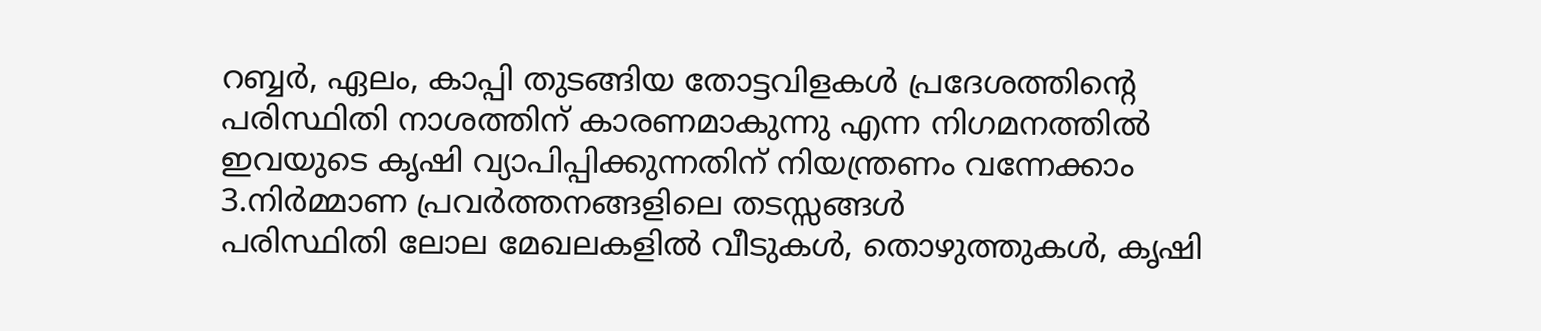റബ്ബർ, ഏലം, കാപ്പി തുടങ്ങിയ തോട്ടവിളകൾ പ്രദേശത്തിന്റെ പരിസ്ഥിതി നാശത്തിന് കാരണമാകുന്നു എന്ന നിഗമനത്തിൽ ഇവയുടെ കൃഷി വ്യാപിപ്പിക്കുന്നതിന് നിയന്ത്രണം വന്നേക്കാം
3.നിർമ്മാണ പ്രവർത്തനങ്ങളിലെ തടസ്സങ്ങൾ
പരിസ്ഥിതി ലോല മേഖലകളിൽ വീടുകൾ, തൊഴുത്തുകൾ, കൃഷി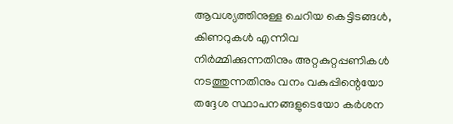ആവശ്യത്തിനുള്ള ചെറിയ കെട്ടിടങ്ങൾ, കിണറുകൾ എന്നിവ നിർമ്മിക്കുന്നതിനും അറ്റകുറ്റപ്പണികൾ നടത്തുന്നതിനും വനം വകുപ്പിന്റെയോ തദ്ദേശ സ്ഥാപനങ്ങളുടെയോ കർശന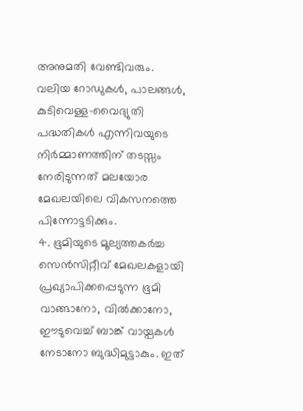അനുമതി വേണ്ടിവരും. വലിയ റോഡുകൾ, പാലങ്ങൾ, കുടിവെള്ള-വൈദ്യുതി പദ്ധതികൾ എന്നിവയുടെ നിർമ്മാണത്തിന് തടസ്സം നേരിടുന്നത് മലയോര മേഖലയിലെ വികസനത്തെ പിന്നോട്ടടിക്കും.
4. ഭൂമിയുടെ മൂല്യത്തകർച്ച
സെൻസിറ്റീവ് മേഖലകളായി പ്രഖ്യാപിക്കപ്പെടുന്ന ഭൂമി വാങ്ങാനോ, വിൽക്കാനോ, ഈടുവെച്ച് ബാങ്ക് വായ്പകൾ നേടാനോ ബുദ്ധിമുട്ടാകും. ഇത്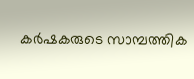കർഷകരുടെ സാമ്പത്തിക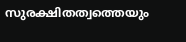സുരക്ഷിതത്വത്തെയും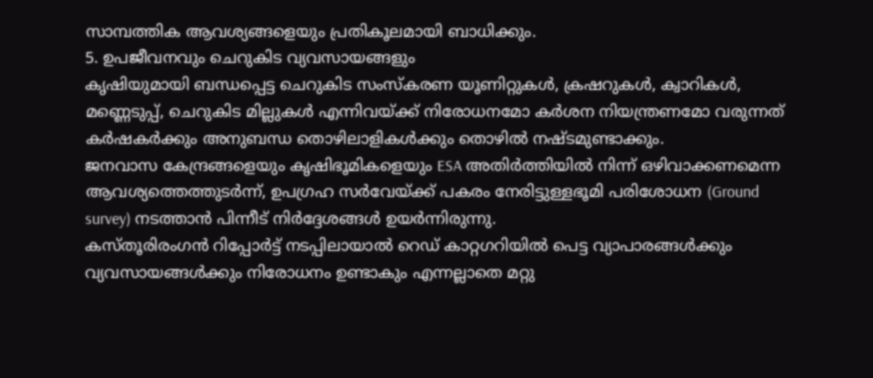സാമ്പത്തിക ആവശ്യങ്ങളെയും പ്രതികൂലമായി ബാധിക്കും.
5. ഉപജീവനവും ചെറുകിട വ്യവസായങ്ങളും
കൃഷിയുമായി ബന്ധപ്പെട്ട ചെറുകിട സംസ്കരണ യൂണിറ്റുകൾ, ക്രഷറുകൾ, ക്വാറികൾ, മണ്ണെടുപ്പ്, ചെറുകിട മില്ലുകൾ എന്നിവയ്ക്ക് നിരോധനമോ കർശന നിയന്ത്രണമോ വരുന്നത് കർഷകർക്കും അനുബന്ധ തൊഴിലാളികൾക്കും തൊഴിൽ നഷ്ടമുണ്ടാക്കും.
ജനവാസ കേന്ദ്രങ്ങളെയും കൃഷിഭൂമികളെയും ESA അതിർത്തിയിൽ നിന്ന് ഒഴിവാക്കണമെന്ന ആവശ്യത്തെത്തുടർന്ന്, ഉപഗ്രഹ സർവേയ്ക്ക് പകരം നേരിട്ടുള്ളഭൂമി പരിശോധന (Ground survey) നടത്താൻ പിന്നീട് നിർദ്ദേശങ്ങൾ ഉയർന്നിരുന്നു.
കസ്തൂരിരംഗൻ റിപ്പോർട്ട് നടപ്പിലായാൽ റെഡ് കാറ്റഗറിയിൽ പെട്ട വ്യാപാരങ്ങൾക്കും വ്യവസായങ്ങൾക്കും നിരോധനം ഉണ്ടാകും എന്നല്ലാതെ മറ്റു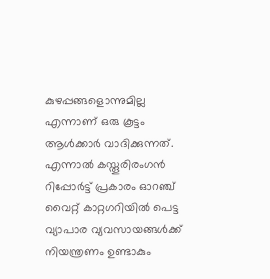കുഴപ്പങ്ങളൊന്നുമില്ല എന്നാണ് ഒരു കൂട്ടം ആൾക്കാർ വാദിക്കുന്നത്. എന്നാൽ കസ്തൂരിരംഗൻ റിപ്പോർട്ട് പ്രകാരം ഓറഞ്ച് വൈറ്റ് കാറ്റഗറിയിൽ പെട്ട വ്യാപാര വ്യവസായങ്ങൾക്ക് നിയന്ത്രണം ഉണ്ടാകും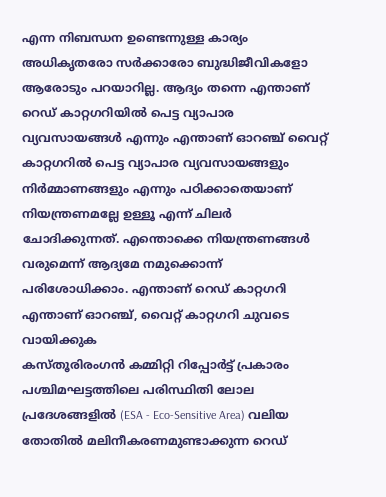എന്ന നിബന്ധന ഉണ്ടെന്നുള്ള കാര്യം അധികൃതരോ സർക്കാരോ ബുദ്ധിജീവികളോ ആരോടും പറയാറില്ല. ആദ്യം തന്നെ എന്താണ് റെഡ് കാറ്റഗറിയിൽ പെട്ട വ്യാപാര വ്യവസായങ്ങൾ എന്നും എന്താണ് ഓറഞ്ച് വൈറ്റ് കാറ്റഗറിൽ പെട്ട വ്യാപാര വ്യവസായങ്ങളും നിർമ്മാണങ്ങളും എന്നും പഠിക്കാതെയാണ് നിയന്ത്രണമല്ലേ ഉള്ളൂ എന്ന് ചിലർ ചോദിക്കുന്നത്. എന്തൊക്കെ നിയന്ത്രണങ്ങൾ വരുമെന്ന് ആദ്യമേ നമുക്കൊന്ന് പരിശോധിക്കാം. എന്താണ് റെഡ് കാറ്റഗറി എന്താണ് ഓറഞ്ച്, വൈറ്റ് കാറ്റഗറി ചുവടെ വായിക്കുക
കസ്തൂരിരംഗൻ കമ്മിറ്റി റിപ്പോർട്ട് പ്രകാരം പശ്ചിമഘട്ടത്തിലെ പരിസ്ഥിതി ലോല പ്രദേശങ്ങളിൽ (ESA - Eco-Sensitive Area) വലിയ തോതിൽ മലിനീകരണമുണ്ടാക്കുന്ന റെഡ്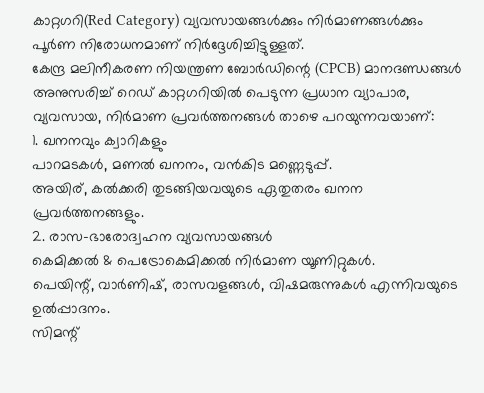കാറ്റഗറി(Red Category) വ്യവസായങ്ങൾക്കും നിർമാണങ്ങൾക്കും പൂർണ നിരോധനമാണ് നിർദ്ദേശിച്ചിട്ടുള്ളത്.
കേന്ദ്ര മലിനീകരണ നിയന്ത്രണ ബോർഡിന്റെ (CPCB) മാനദണ്ഡങ്ങൾ അനുസരിച്ച് റെഡ് കാറ്റഗറിയിൽ പെടുന്ന പ്രധാന വ്യാപാര, വ്യവസായ, നിർമാണ പ്രവർത്തനങ്ങൾ താഴെ പറയുന്നവയാണ്:
1. ഖനനവും ക്വാറികളും
പാറമടകൾ, മണൽ ഖനനം, വൻകിട മണ്ണെടുപ്പ്.
അയിര്, കൽക്കരി തുടങ്ങിയവയുടെ ഏതുതരം ഖനന പ്രവർത്തനങ്ങളും.
2. രാസ-ഭാരോദ്വഹന വ്യവസായങ്ങൾ
കെമിക്കൽ & പെട്രോകെമിക്കൽ നിർമാണ യൂണിറ്റുകൾ.
പെയിന്റ്, വാർണിഷ്, രാസവളങ്ങൾ, വിഷമരുന്നുകൾ എന്നിവയുടെ ഉൽപ്പാദനം.
സിമന്റ്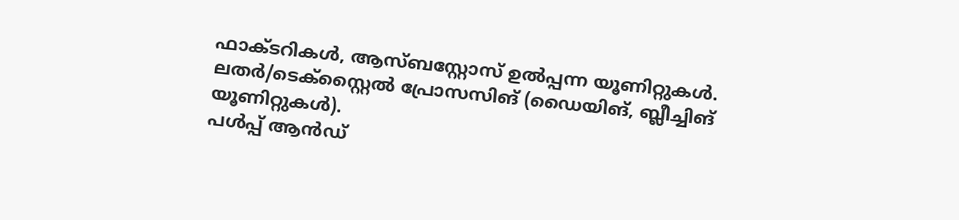ഫാക്ടറികൾ, ആസ്ബസ്റ്റോസ് ഉൽപ്പന്ന യൂണിറ്റുകൾ.
ലതർ/ടെക്സ്റ്റൈൽ പ്രോസസിങ് (ഡൈയിങ്, ബ്ലീച്ചിങ് യൂണിറ്റുകൾ).
പൾപ്പ് ആൻഡ്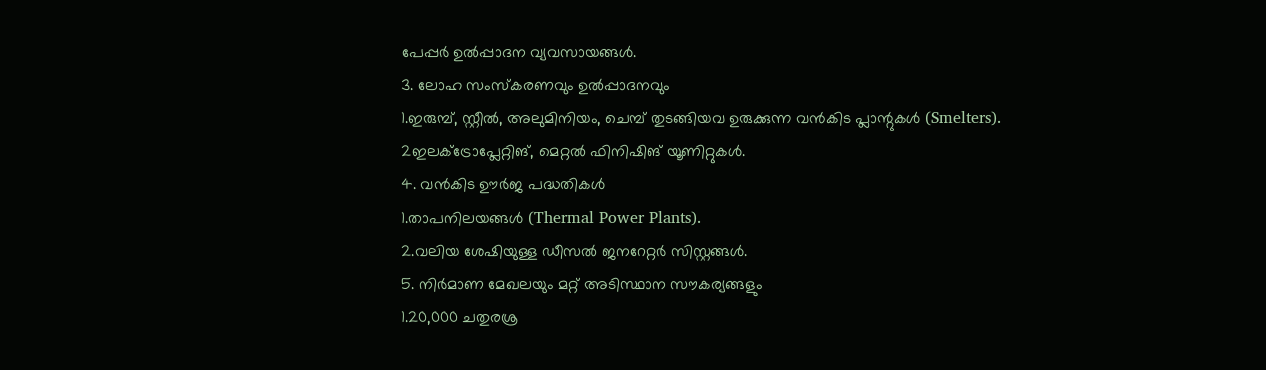പേപ്പർ ഉൽപ്പാദന വ്യവസായങ്ങൾ.
3. ലോഹ സംസ്കരണവും ഉൽപ്പാദനവും
1.ഇരുമ്പ്, സ്റ്റീൽ, അലുമിനിയം, ചെമ്പ് തുടങ്ങിയവ ഉരുക്കുന്ന വൻകിട പ്ലാന്റുകൾ (Smelters).
2ഇലക്ട്രോപ്ലേറ്റിങ്, മെറ്റൽ ഫിനിഷിങ് യൂണിറ്റുകൾ.
4. വൻകിട ഊർജ പദ്ധതികൾ
1.താപനിലയങ്ങൾ (Thermal Power Plants).
2.വലിയ ശേഷിയുള്ള ഡീസൽ ജനറേറ്റർ സിസ്റ്റങ്ങൾ.
5. നിർമാണ മേഖലയും മറ്റ് അടിസ്ഥാന സൗകര്യങ്ങളും
1.20,000 ചതുരശ്ര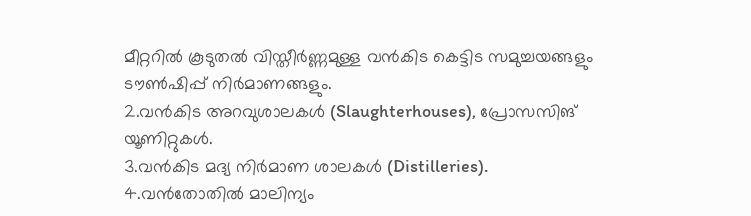മീറ്ററിൽ കൂടുതൽ വിസ്തീർണ്ണമുള്ള വൻകിട കെട്ടിട സമുച്ചയങ്ങളും ടൗൺഷിപ്പ് നിർമാണങ്ങളും.
2.വൻകിട അറവുശാലകൾ (Slaughterhouses), പ്രോസസിങ് യൂണിറ്റുകൾ.
3.വൻകിട മദ്യ നിർമാണ ശാലകൾ (Distilleries).
4.വൻതോതിൽ മാലിന്യം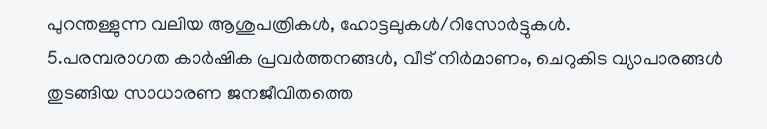പുറന്തള്ളുന്ന വലിയ ആശുപത്രികൾ, ഹോട്ടലുകൾ/റിസോർട്ടുകൾ.
5.പരമ്പരാഗത കാർഷിക പ്രവർത്തനങ്ങൾ, വീട് നിർമാണം, ചെറുകിട വ്യാപാരങ്ങൾ തുടങ്ങിയ സാധാരണ ജനജീവിതത്തെ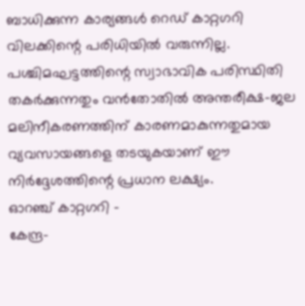ബാധിക്കുന്ന കാര്യങ്ങൾ റെഡ് കാറ്റഗറി വിലക്കിന്റെ പരിധിയിൽ വരുന്നില്ല. പശ്ചിമഘട്ടത്തിന്റെ സ്വാഭാവിക പരിസ്ഥിതി തകർക്കുന്നതും വൻതോതിൽ അന്തരീക്ഷ-ജല മലിനീകരണത്തിന് കാരണമാകുന്നതുമായ വ്യവസായങ്ങളെ തടയുകയാണ് ഈ നിർദ്ദേശത്തിന്റെ പ്രധാന ലക്ഷ്യം.
ഓറഞ്ച് കാറ്റഗറി -
കേന്ദ്ര-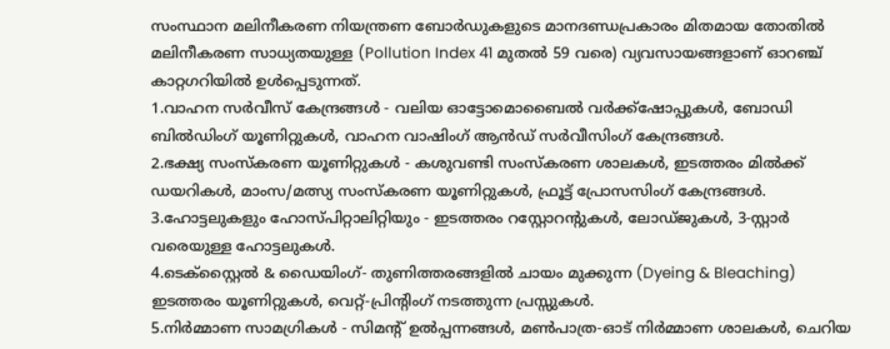സംസ്ഥാന മലിനീകരണ നിയന്ത്രണ ബോർഡുകളുടെ മാനദണ്ഡപ്രകാരം മിതമായ തോതിൽ മലിനീകരണ സാധ്യതയുള്ള (Pollution Index 41 മുതൽ 59 വരെ) വ്യവസായങ്ങളാണ് ഓറഞ്ച് കാറ്റഗറിയിൽ ഉൾപ്പെടുന്നത്.
1.വാഹന സർവീസ് കേന്ദ്രങ്ങൾ - വലിയ ഓട്ടോമൊബൈൽ വർക്ക്ഷോപ്പുകൾ, ബോഡി ബിൽഡിംഗ് യൂണിറ്റുകൾ, വാഹന വാഷിംഗ് ആൻഡ് സർവീസിംഗ് കേന്ദ്രങ്ങൾ.
2.ഭക്ഷ്യ സംസ്കരണ യൂണിറ്റുകൾ - കശുവണ്ടി സംസ്കരണ ശാലകൾ, ഇടത്തരം മിൽക്ക് ഡയറികൾ, മാംസ/മത്സ്യ സംസ്കരണ യൂണിറ്റുകൾ, ഫ്രൂട്ട് പ്രോസസിംഗ് കേന്ദ്രങ്ങൾ.
3.ഹോട്ടലുകളും ഹോസ്പിറ്റാലിറ്റിയും - ഇടത്തരം റസ്റ്റോറന്റുകൾ, ലോഡ്ജുകൾ, 3-സ്റ്റാർ വരെയുള്ള ഹോട്ടലുകൾ.
4.ടെക്സ്റ്റൈൽ & ഡൈയിംഗ്- തുണിത്തരങ്ങളിൽ ചായം മുക്കുന്ന (Dyeing & Bleaching) ഇടത്തരം യൂണിറ്റുകൾ, വെറ്റ്-പ്രിന്റിംഗ് നടത്തുന്ന പ്രസ്സുകൾ.
5.നിർമ്മാണ സാമഗ്രികൾ - സിമന്റ് ഉൽപ്പന്നങ്ങൾ, മൺപാത്ര-ഓട് നിർമ്മാണ ശാലകൾ, ചെറിയ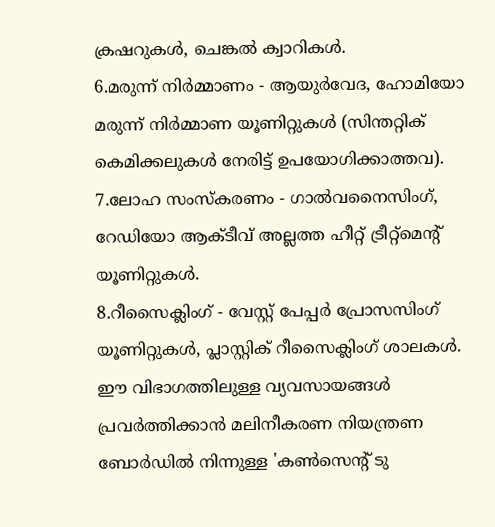ക്രഷറുകൾ, ചെങ്കൽ ക്വാറികൾ.
6.മരുന്ന് നിർമ്മാണം - ആയുർവേദ, ഹോമിയോ മരുന്ന് നിർമ്മാണ യൂണിറ്റുകൾ (സിന്തറ്റിക് കെമിക്കലുകൾ നേരിട്ട് ഉപയോഗിക്കാത്തവ).
7.ലോഹ സംസ്കരണം - ഗാൽവനൈസിംഗ്, റേഡിയോ ആക്ടീവ് അല്ലത്ത ഹീറ്റ് ട്രീറ്റ്മെന്റ് യൂണിറ്റുകൾ.
8.റീസൈക്ലിംഗ് - വേസ്റ്റ് പേപ്പർ പ്രോസസിംഗ് യൂണിറ്റുകൾ, പ്ലാസ്റ്റിക് റീസൈക്ലിംഗ് ശാലകൾ.
ഈ വിഭാഗത്തിലുള്ള വ്യവസായങ്ങൾ പ്രവർത്തിക്കാൻ മലിനീകരണ നിയന്ത്രണ ബോർഡിൽ നിന്നുള്ള 'കൺസെന്റ് ടു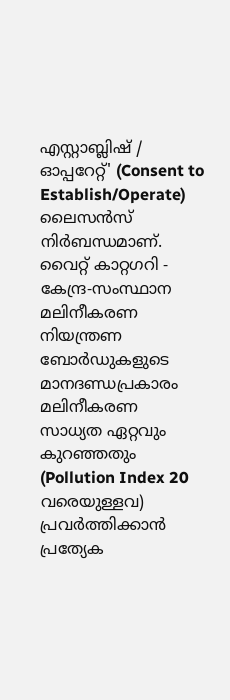എസ്റ്റാബ്ലിഷ് / ഓപ്പറേറ്റ്' (Consent to Establish/Operate) ലൈസൻസ് നിർബന്ധമാണ്.
വൈറ്റ് കാറ്റഗറി -
കേന്ദ്ര-സംസ്ഥാന മലിനീകരണ നിയന്ത്രണ ബോർഡുകളുടെ മാനദണ്ഡപ്രകാരം മലിനീകരണ സാധ്യത ഏറ്റവും കുറഞ്ഞതും (Pollution Index 20 വരെയുള്ളവ) പ്രവർത്തിക്കാൻ പ്രത്യേക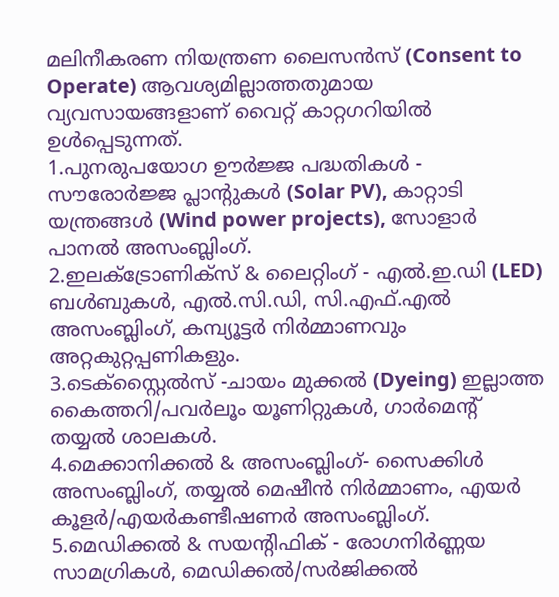മലിനീകരണ നിയന്ത്രണ ലൈസൻസ് (Consent to Operate) ആവശ്യമില്ലാത്തതുമായ വ്യവസായങ്ങളാണ് വൈറ്റ് കാറ്റഗറിയിൽ ഉൾപ്പെടുന്നത്.
1.പുനരുപയോഗ ഊർജ്ജ പദ്ധതികൾ - സൗരോർജ്ജ പ്ലാന്റുകൾ (Solar PV), കാറ്റാടി യന്ത്രങ്ങൾ (Wind power projects), സോളാർ പാനൽ അസംബ്ലിംഗ്.
2.ഇലക്ട്രോണിക്സ് & ലൈറ്റിംഗ് - എൽ.ഇ.ഡി (LED) ബൾബുകൾ, എൽ.സി.ഡി, സി.എഫ്.എൽ അസംബ്ലിംഗ്, കമ്പ്യൂട്ടർ നിർമ്മാണവും അറ്റകുറ്റപ്പണികളും.
3.ടെക്സ്റ്റൈൽസ് -ചായം മുക്കൽ (Dyeing) ഇല്ലാത്ത കൈത്തറി/പവർലൂം യൂണിറ്റുകൾ, ഗാർമെന്റ് തയ്യൽ ശാലകൾ.
4.മെക്കാനിക്കൽ & അസംബ്ലിംഗ്- സൈക്കിൾ അസംബ്ലിംഗ്, തയ്യൽ മെഷീൻ നിർമ്മാണം, എയർ കൂളർ/എയർകണ്ടീഷണർ അസംബ്ലിംഗ്.
5.മെഡിക്കൽ & സയന്റിഫിക് - രോഗനിർണ്ണയ സാമഗ്രികൾ, മെഡിക്കൽ/സർജിക്കൽ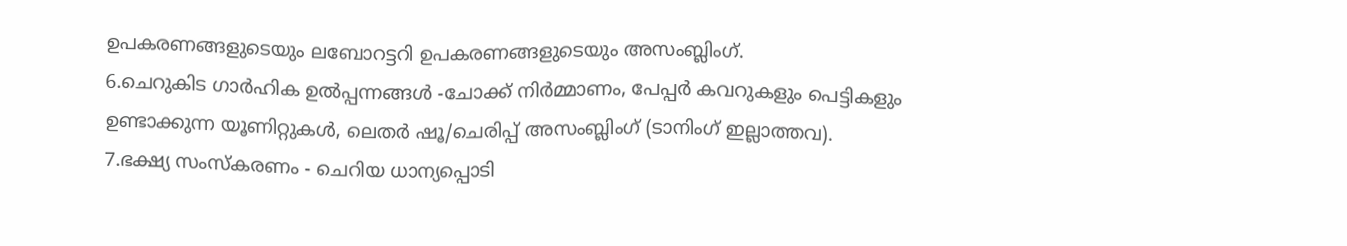ഉപകരണങ്ങളുടെയും ലബോറട്ടറി ഉപകരണങ്ങളുടെയും അസംബ്ലിംഗ്.
6.ചെറുകിട ഗാർഹിക ഉൽപ്പന്നങ്ങൾ -ചോക്ക് നിർമ്മാണം, പേപ്പർ കവറുകളും പെട്ടികളും ഉണ്ടാക്കുന്ന യൂണിറ്റുകൾ, ലെതർ ഷൂ/ചെരിപ്പ് അസംബ്ലിംഗ് (ടാനിംഗ് ഇല്ലാത്തവ).
7.ഭക്ഷ്യ സംസ്കരണം - ചെറിയ ധാന്യപ്പൊടി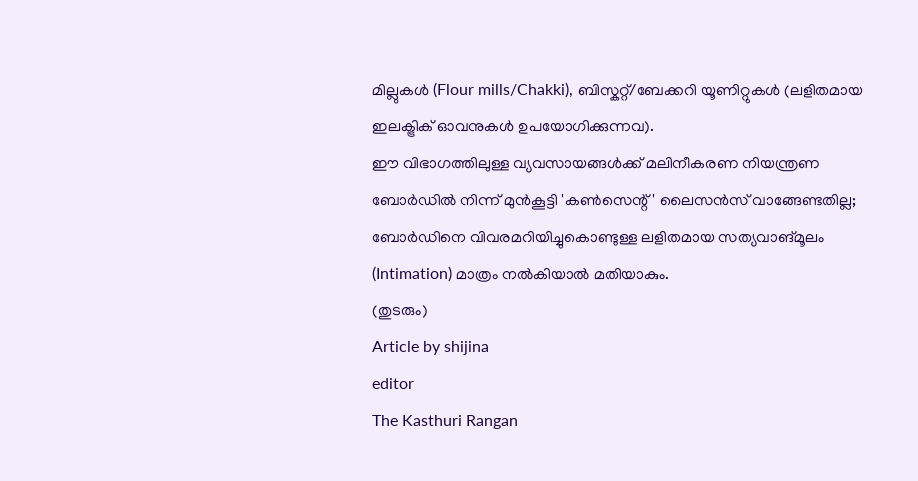മില്ലുകൾ (Flour mills/Chakki), ബിസ്കറ്റ്/ബേക്കറി യൂണിറ്റുകൾ (ലളിതമായ ഇലക്ട്രിക് ഓവനുകൾ ഉപയോഗിക്കുന്നവ).
ഈ വിഭാഗത്തിലുള്ള വ്യവസായങ്ങൾക്ക് മലിനീകരണ നിയന്ത്രണ ബോർഡിൽ നിന്ന് മുൻകൂട്ടി 'കൺസെന്റ്' ലൈസൻസ് വാങ്ങേണ്ടതില്ല; ബോർഡിനെ വിവരമറിയിച്ചുകൊണ്ടുള്ള ലളിതമായ സത്യവാങ്മൂലം (Intimation) മാത്രം നൽകിയാൽ മതിയാകും.
(തുടരും)
Article by shijina
editor
The Kasthuri Rangan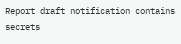Report draft notification contains secrets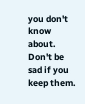you don't know about. Don't be sad if you keep them.